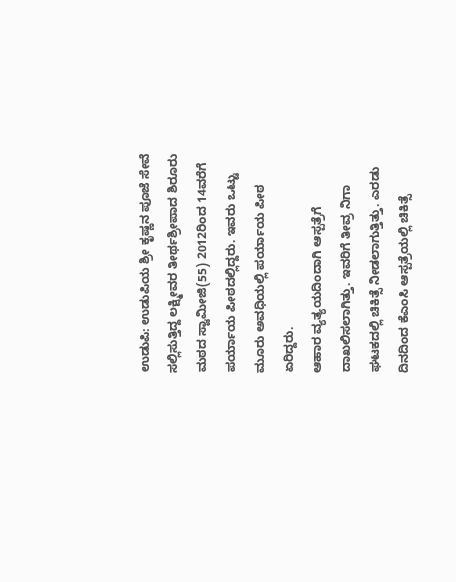ಉಡುಪಿ: ಉಡುಪಿಯ ಶ್ರೀ ಕೃಷ್ಣನ ಪೂಜೆ ಸೇವೆ ಸಲ್ಲಿಸುತ್ತಿದ್ದ ಲಕ್ಷ್ಮೀವರ ತೀರ್ಥಶ್ರೀಪಾದ ಶಿರೂರು ಮಠದ ಸ್ವಾಮೀಜಿ(55) 2012ರಿಂದ 14ವರೆಗೆ ಪರ್ಯಾಯ ಪೀಠದಲ್ಲಿದ್ದರು. ಇವರು ಒಟ್ಟು ಮೂರು ಅವಧಿಯಲ್ಲಿ ಪರ್ಯಾಯ ಪೀಠ ಏರಿದ್ದರು.
ಆಹಾರ ವ್ಯತ್ಯಯದಿಂದಾಗಿ ಆಸ್ಪತ್ರೆಗೆ ದಾಖಲಿಸಲಾಗಿತ್ತು. ಇವರಿಗೆ ತೀವ್ರ ನಿಗಾ ಘಟಕದಲ್ಲಿ ಚಿಕಿತ್ಸೆ ನೀಡಲಾಗುತ್ತಿತ್ತು. ಎರಡು ದಿನದಿಂದ ಕೆಎಂಸಿ ಆಸ್ಪತ್ರೆಯಲ್ಲಿ ಚಿಕಿತ್ಸೆ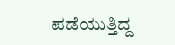ಪಡೆಯುತ್ತಿದ್ದ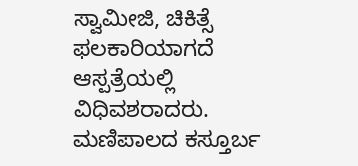ಸ್ವಾಮೀಜಿ, ಚಿಕಿತ್ಸೆ ಫಲಕಾರಿಯಾಗದೆ ಆಸ್ಪತ್ರೆಯಲ್ಲಿ ವಿಧಿವಶರಾದರು. ಮಣಿಪಾಲದ ಕಸ್ತೂರ್ಬ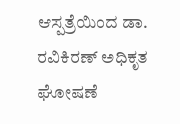ಆಸ್ಪತ್ರೆಯಿಂದ ಡಾ. ರವಿಕಿರಣ್ ಅಧಿಕೃತ ಘೋಷಣೆ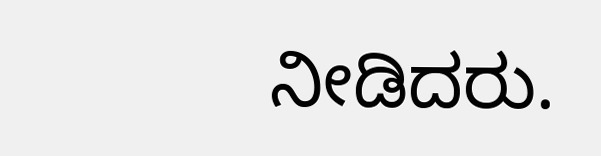ನೀಡಿದರು.